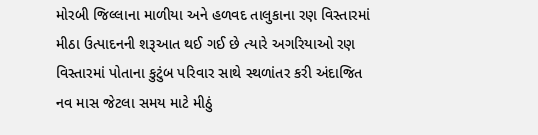મોરબી જિલ્લાના માળીયા અને હળવદ તાલુકાના રણ વિસ્તારમાં મીઠા ઉત્પાદનની શરૂઆત થઈ ગઈ છે ત્યારે અગરિયાઓ રણ વિસ્તારમાં પોતાના કુટુંબ પરિવાર સાથે સ્થળાંતર કરી અંદાજિત નવ માસ જેટલા સમય માટે મીઠું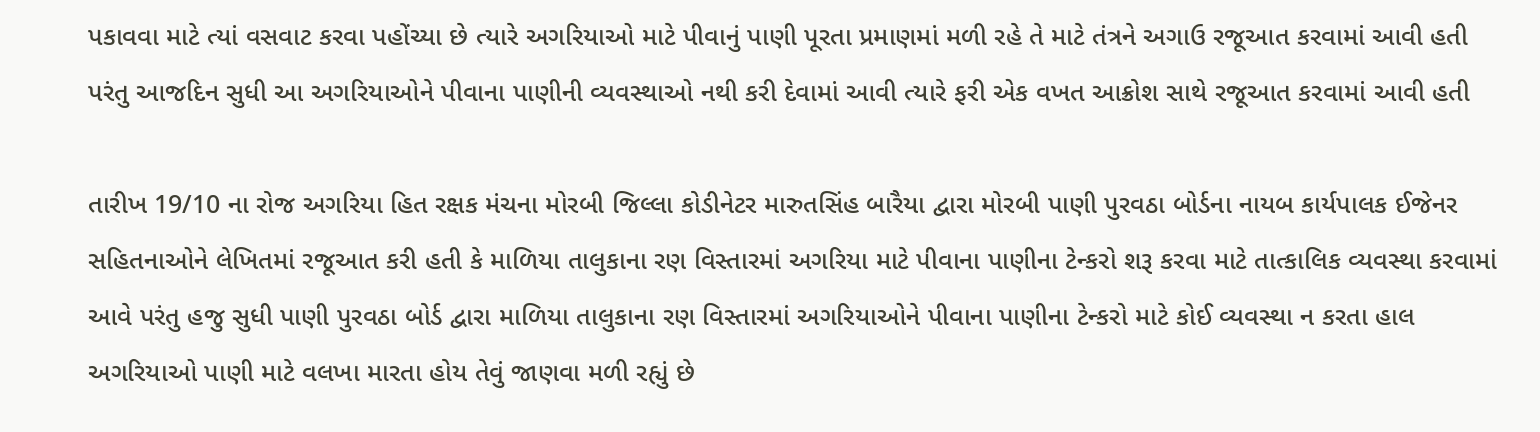પકાવવા માટે ત્યાં વસવાટ કરવા પહોંચ્યા છે ત્યારે અગરિયાઓ માટે પીવાનું પાણી પૂરતા પ્રમાણમાં મળી રહે તે માટે તંત્રને અગાઉ રજૂઆત કરવામાં આવી હતી પરંતુ આજદિન સુધી આ અગરિયાઓને પીવાના પાણીની વ્યવસ્થાઓ નથી કરી દેવામાં આવી ત્યારે ફરી એક વખત આક્રોશ સાથે રજૂઆત કરવામાં આવી હતી

તારીખ 19/10 ના રોજ અગરિયા હિત રક્ષક મંચના મોરબી જિલ્લા કોડીનેટર મારુતસિંહ બારૈયા દ્વારા મોરબી પાણી પુરવઠા બોર્ડના નાયબ કાર્યપાલક ઈજેનર સહિતનાઓને લેખિતમાં રજૂઆત કરી હતી કે માળિયા તાલુકાના રણ વિસ્તારમાં અગરિયા માટે પીવાના પાણીના ટેન્કરો શરૂ કરવા માટે તાત્કાલિક વ્યવસ્થા કરવામાં આવે પરંતુ હજુ સુધી પાણી પુરવઠા બોર્ડ દ્વારા માળિયા તાલુકાના રણ વિસ્તારમાં અગરિયાઓને પીવાના પાણીના ટેન્કરો માટે કોઈ વ્યવસ્થા ન કરતા હાલ અગરિયાઓ પાણી માટે વલખા મારતા હોય તેવું જાણવા મળી રહ્યું છે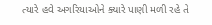ત્યારે હવે અગરિયાઓને ક્યારે પાણી મળી રહે તે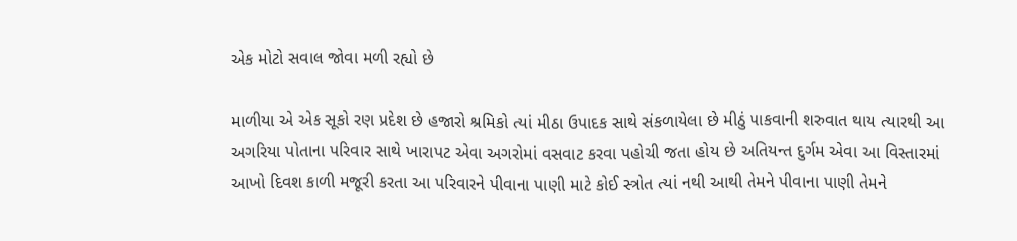એક મોટો સવાલ જોવા મળી રહ્યો છે

માળીયા એ એક સૂકો રણ પ્રદેશ છે હજારો શ્રમિકો ત્યાં મીઠા ઉપાદક સાથે સંકળાયેલા છે મીઠું પાકવાની શરુવાત થાય ત્યારથી આ અગરિયા પોતાના પરિવાર સાથે ખારાપટ એવા અગરોમાં વસવાટ કરવા પહોચી જતા હોય છે અતિયન્ત દુર્ગમ એવા આ વિસ્તારમાં આખો દિવશ કાળી મજૂરી કરતા આ પરિવારને પીવાના પાણી માટે કોઈ સ્ત્રોત ત્યાં નથી આથી તેમને પીવાના પાણી તેમને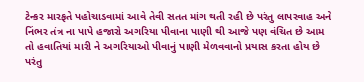ટેન્કર મારફતે પહોચાડવામાં આવે તેવી સતત માંગ થતી રહી છે પરંતુ લાપરવાહ અને નિંભર તંત્ર ના પાપે હજારો અગરિયા પીવાના પાણી થી આજે પણ વંચિત છે આમ તો હવાતિયાં મારી ને અગરિયાઓ પીવાનું પાણી મેળવવાનો પ્રયાસ કરતા હોય છે પરંતુ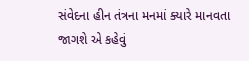સંવેદના હીન તંત્રના મનમાં ક્યારે માનવતા જાગશે એ કહેવું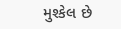મુશ્કેલ છે